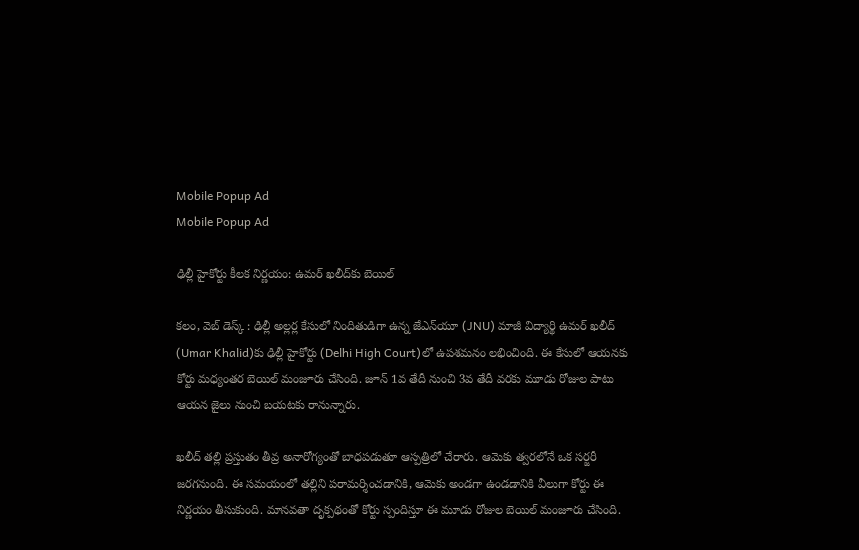Mobile Popup Ad
Mobile Popup Ad

ఢిల్లీ హైకోర్టు కీలక నిర్ణయం: ఉమర్ ఖలీద్‌కు బెయిల్

కలం, వెబ్‌ డెస్క్‌ : ఢిల్లీ అల్లర్ల కేసులో నిందితుడిగా ఉన్న జేఎన్‌యూ (JNU) మాజీ విద్యార్థి ఉమర్ ఖలీద్‌ (Umar Khalid)కు ఢిల్లీ హైకోర్టు (Delhi High Court)లో ఉపశమనం లభించింది. ఈ కేసులో ఆయనకు కోర్టు మధ్యంతర బెయిల్ మంజూరు చేసింది. జూన్ 1వ తేదీ నుంచి 3వ తేదీ వరకు మూడు రోజుల పాటు ఆయన జైలు నుంచి బయటకు రానున్నారు.

ఖలీద్ తల్లి ప్రస్తుతం తీవ్ర అనారోగ్యంతో బాధపడుతూ ఆస్పత్రిలో చేరారు. ఆమెకు త్వరలోనే ఒక సర్జరీ జరగనుంది. ఈ సమయంలో తల్లిని పరామర్శించడానికి, ఆమెకు అండగా ఉండడానికి వీలుగా కోర్టు ఈ నిర్ణయం తీసుకుంది. మానవతా దృక్పథంతో కోర్టు స్పందిస్తూ ఈ మూడు రోజుల బెయిల్ మంజూరు చేసింది.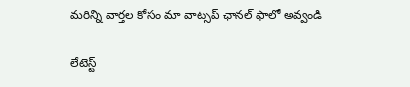మ‌రిన్ని వార్త‌ల కోసం మా వాట్స‌ప్ ఛాన‌ల్ ఫాలో అవ్వండి

లేటెస్ట్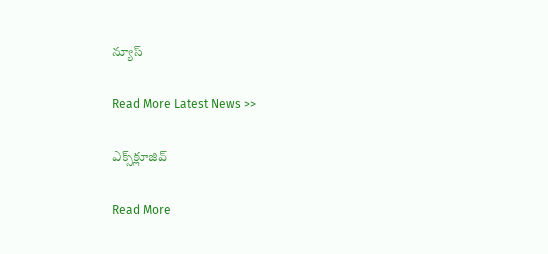న్యూస్‌

Read More Latest News >>

ఎక్స్‌క్లూజివ్‌

Read More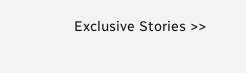Exclusive Stories >>